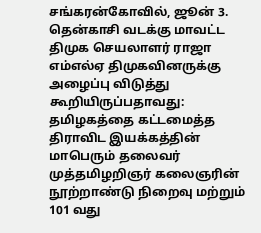சங்கரன்கோவில், ஜூன் 3.
தென்காசி வடக்கு மாவட்ட திமுக செயலாளர் ராஜா எம்எல்ஏ திமுகவினருக்கு அழைப்பு விடுத்து கூறியிருப்பதாவது:
தமிழகத்தை கட்டமைத்த திராவிட இயக்கத்தின் மாபெரும் தலைவர் முத்தமிழறிஞர் கலைஞரின் நூற்றாண்டு நிறைவு மற்றும் 101 வது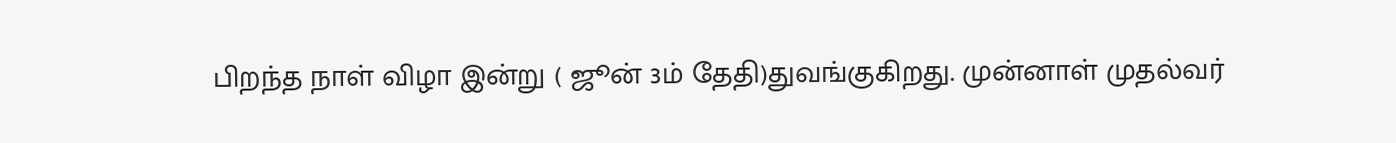பிறந்த நாள் விழா இன்று ( ஜூன் 3ம் தேதி)துவங்குகிறது. முன்னாள் முதல்வர்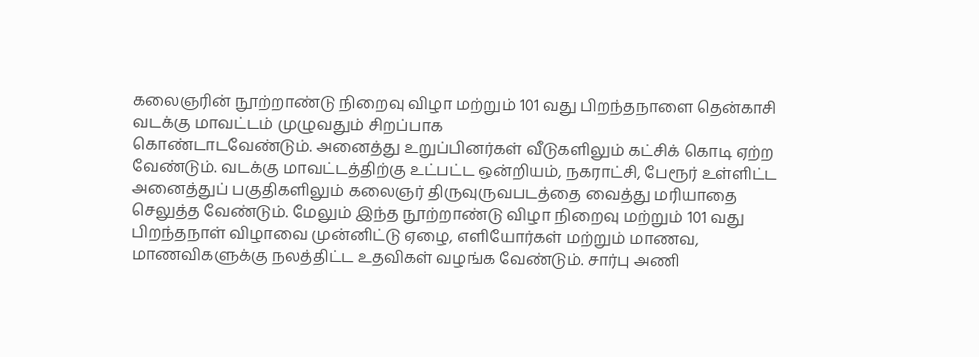கலைஞரின் நூற்றாண்டு நிறைவு விழா மற்றும் 101 வது பிறந்தநாளை தென்காசி வடக்கு மாவட்டம் முழுவதும் சிறப்பாக
கொண்டாடவேண்டும். அனைத்து உறுப்பினர்கள் வீடுகளிலும் கட்சிக் கொடி ஏற்ற வேண்டும். வடக்கு மாவட்டத்திற்கு உட்பட்ட ஒன்றியம், நகராட்சி, பேரூர் உள்ளிட்ட அனைத்துப் பகுதிகளிலும் கலைஞர் திருவுருவபடத்தை வைத்து மரியாதை செலுத்த வேண்டும். மேலும் இந்த நூற்றாண்டு விழா நிறைவு மற்றும் 101 வது பிறந்தநாள் விழாவை முன்னிட்டு ஏழை, எளியோர்கள் மற்றும் மாணவ, மாணவிகளுக்கு நலத்திட்ட உதவிகள் வழங்க வேண்டும். சார்பு அணி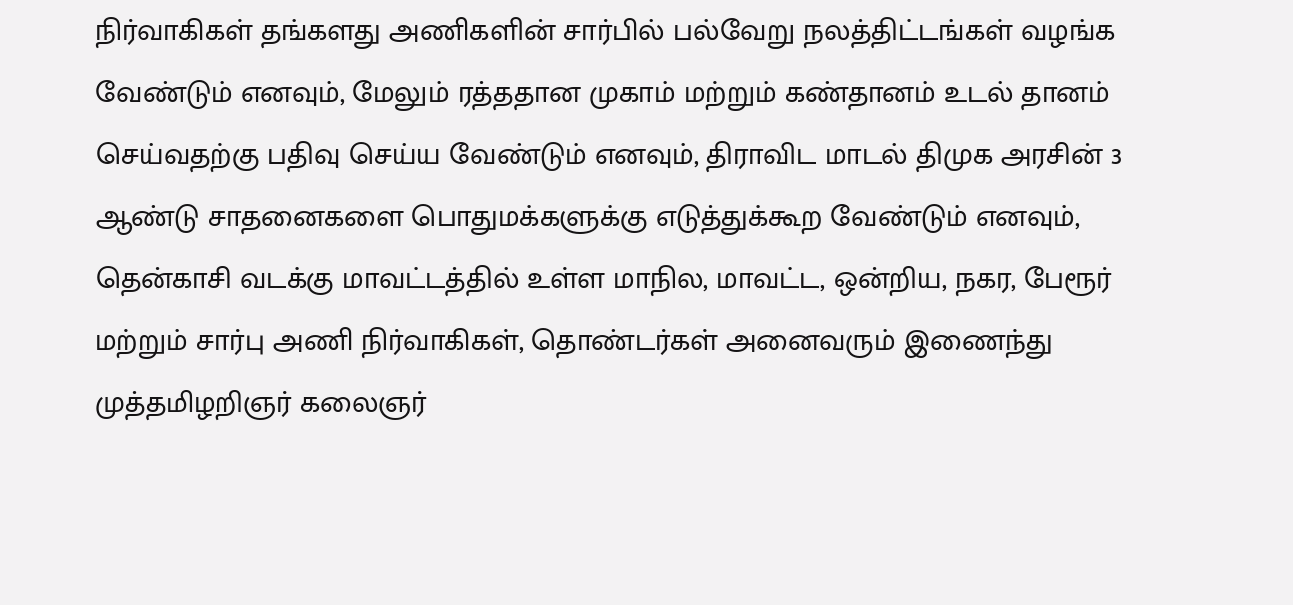நிர்வாகிகள் தங்களது அணிகளின் சார்பில் பல்வேறு நலத்திட்டங்கள் வழங்க வேண்டும் எனவும், மேலும் ரத்ததான முகாம் மற்றும் கண்தானம் உடல் தானம் செய்வதற்கு பதிவு செய்ய வேண்டும் எனவும், திராவிட மாடல் திமுக அரசின் 3 ஆண்டு சாதனைகளை பொதுமக்களுக்கு எடுத்துக்கூற வேண்டும் எனவும், தென்காசி வடக்கு மாவட்டத்தில் உள்ள மாநில, மாவட்ட, ஒன்றிய, நகர, பேரூர் மற்றும் சார்பு அணி நிர்வாகிகள், தொண்டர்கள் அனைவரும் இணைந்து முத்தமிழறிஞர் கலைஞர்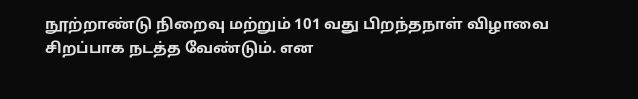நூற்றாண்டு நிறைவு மற்றும் 101 வது பிறந்தநாள் விழாவை சிறப்பாக நடத்த வேண்டும். என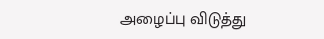அழைப்பு விடுத்து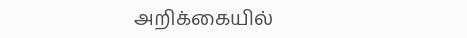அறிக்கையில்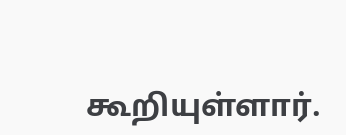கூறியுள்ளார்.